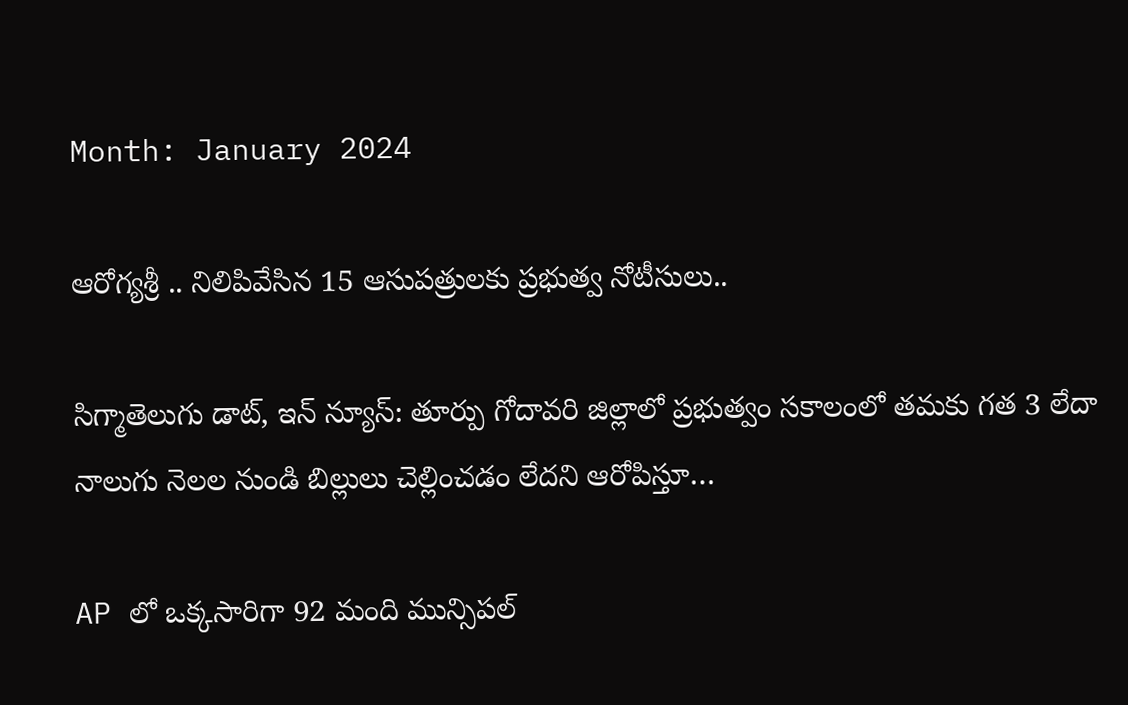Month: January 2024

ఆరోగ్యశ్రీ .. నిలిపివేసిన 15 ఆసుపత్రులకు ప్రభుత్వ నోటీసులు..

సిగ్మాతెలుగు డాట్, ఇన్ న్యూస్: తూర్పు గోదావరి జిల్లాలో ప్రభుత్వం సకాలంలో తమకు గత 3 లేదా నాలుగు నెలల నుండి బిల్లులు చెల్లించడం లేదని ఆరోపిస్తూ…

AP లో ఒక్కసారిగా 92 మంది మున్సిపల్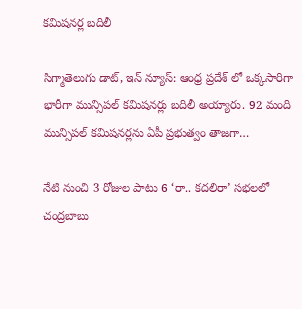కమిషనర్ల బదిలీ

సిగ్మాతెలుగు డాట్, ఇన్ న్యూస్: ఆంధ్ర ప్రదేశ్ లో ఒక్కసారిగా భారీగా మున్సిపల్ కమిషనర్లు బదిలీ అయ్యారు. 92 మంది మున్సిపల్ కమిషనర్లను ఏపీ ప్రభుత్వం తాజగా…

నేటి నుంచి 3 రోజుల పాటు 6 ‘రా.. కదలిరా’ సభలలో చంద్రబాబు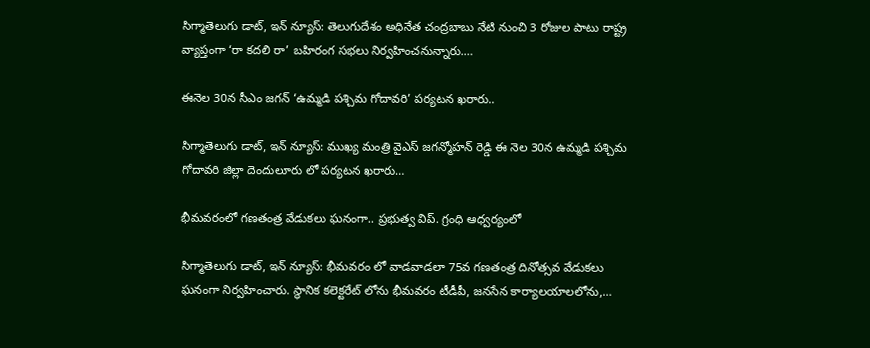సిగ్మాతెలుగు డాట్, ఇన్ న్యూస్: తెలుగుదేశం అధినేత చంద్రబాబు నేటి నుంచి 3 రోజుల పాటు రాష్ట్ర వ్యాప్తంగా ‘రా కదలి రా’ బహిరంగ సభలు నిర్వహించనున్నారు.…

ఈనెల 30న సీఎం జగన్ ‘ఉమ్మడి పశ్చిమ గోదావరి’ పర్యటన ఖరారు..

సిగ్మాతెలుగు డాట్, ఇన్ న్యూస్: ముఖ్య మంత్రి వైఎస్ జగన్మోహన్ రెడ్డి ఈ నెల 30న ఉమ్మడి పశ్చిమ గోదావరి జిల్లా దెందులూరు లో పర్యటన ఖరారు…

భీమవరంలో గణతంత్ర వేడుకలు ఘనంగా.. ప్రభుత్వ విప్. గ్రంధి ఆధ్వర్యంలో

సిగ్మాతెలుగు డాట్, ఇన్ న్యూస్: భీమవరం లో వాడవాడలా 75వ గణతంత్ర దినోత్సవ వేడుకలు ఘనంగా నిర్వహించారు. స్థానిక కలెక్టరేట్ లోను భీమవరం టీడీపీ, జనసేన కార్యాలయాలలోను,…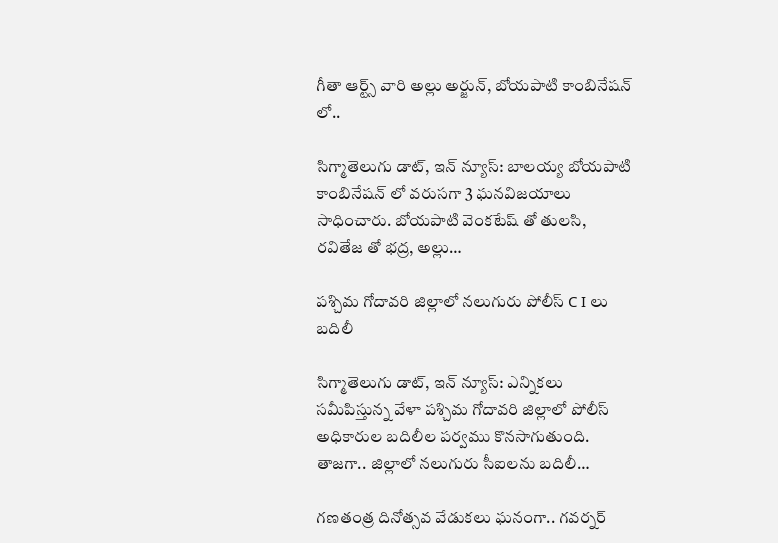గీతా ఆర్ట్స్ వారి అల్లు అర్జున్, బోయపాటి కాంబినేషన్ లో..

సిగ్మాతెలుగు డాట్, ఇన్ న్యూస్: బాలయ్య బోయపాటి కాంబినేషన్ లో వరుసగా 3 ఘనవిజయాలు సాధించారు. బోయపాటి వెంకటేష్ తో తులసి, రవితేజ తో భద్ర, అల్లు…

పశ్చిమ గోదావరి జిల్లాలో నలుగురు పోలీస్ C I లు బదిలీ

సిగ్మాతెలుగు డాట్, ఇన్ న్యూస్: ఎన్నికలు సమీపిస్తున్న వేళా పశ్చిమ గోదావరి జిల్లాలో పోలీస్ అధికారుల బదిలీల పర్వము కొనసాగుతుంది. తాజగా.. జిల్లాలో నలుగురు సీఐలను బదిలీ…

గణతంత్ర దినోత్సవ వేడుకలు ఘనంగా.. గవర్నర్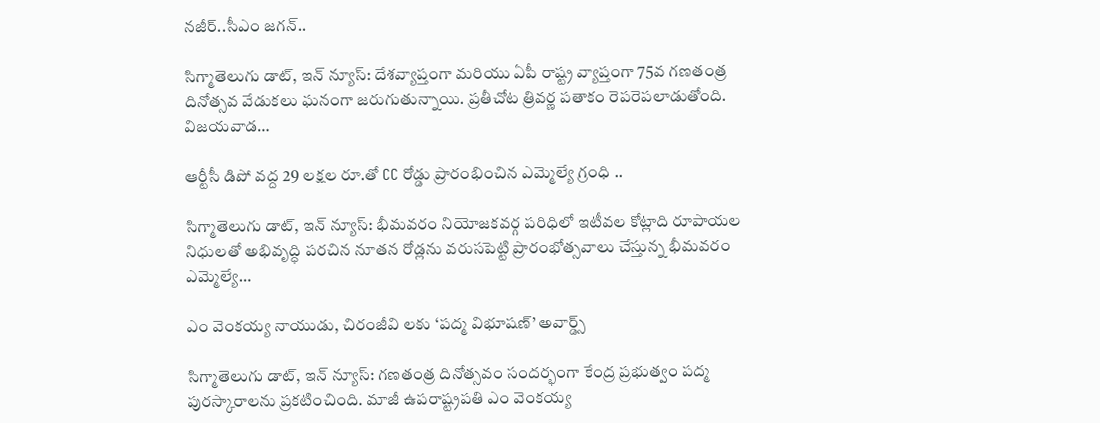నజీర్..సీఎం జగన్..

సిగ్మాతెలుగు డాట్, ఇన్ న్యూస్: దేశవ్యాప్తంగా మరియు ఏపీ రాష్ట్ర వ్యాప్తంగా 75వ గణతంత్ర దినోత్సవ వేడుకలు ఘనంగా జరుగుతున్నాయి. ప్రతీచోట త్రివర్ణ పతాకం రెపరెపలాడుతోంది. విజయవాడ…

ఆర్టీసీ డిపో వద్ద 29 లక్షల రూ.తో CC రోడ్డు ప్రారంభించిన ఎమ్మెల్యే గ్రంధి ..

సిగ్మాతెలుగు డాట్, ఇన్ న్యూస్: భీమవరం నియోజకవర్గ పరిధిలో ఇటీవల కోట్లాది రూపాయల నిధులతో అభివృద్ధి పరచిన నూతన రోడ్లను వరుసపెట్టి ప్రారంభోత్సవాలు చేస్తున్న భీమవరం ఎమ్మెల్యే…

ఎం వెంకయ్య నాయుడు, చిరంజీవి లకు ‘పద్మ విభూషణ్‌’ అవార్డ్స్

సిగ్మాతెలుగు డాట్, ఇన్ న్యూస్: గణతంత్ర దినోత్సవం సందర్భంగా కేంద్ర ప్రభుత్వం పద్మ పురస్కారాలను ప్రకటించింది. మాజీ ఉపరాష్ట్రపతి ఎం వెంకయ్య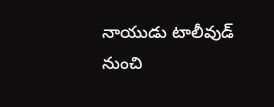నాయుడు టాలీవుడ్‌ నుంచి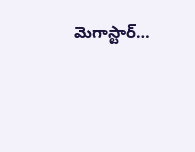మెగాస్టార్‌…